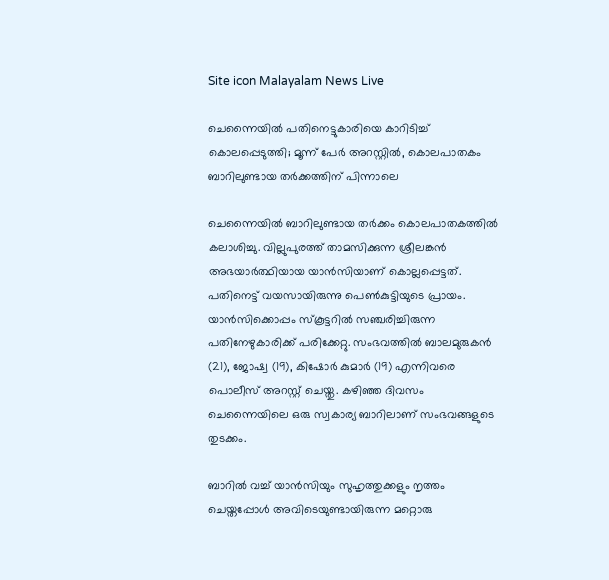Site icon Malayalam News Live

ചെന്നൈയില്‍ പതിനെട്ടുകാരിയെ കാറിടിച്ച് കൊലപ്പെടുത്തി; മൂന്ന് പേര്‍ അറസ്റ്റില്‍, കൊലപാതകം ബാറിലുണ്ടായ തർക്കത്തിന് പിന്നാലെ

ചെന്നൈയിൽ ബാറിലുണ്ടായ തര്‍ക്കം കൊലപാതകത്തില്‍ കലാശിച്ചു. വില്ലുപുരത്ത് താമസിക്കുന്ന ശ്രീലങ്കന്‍ അഭയാര്‍ത്ഥിയായ യാന്‍സിയാണ് കൊല്ലപ്പെട്ടത്. പതിനെട്ട് വയസായിരുന്നു പെൺകുട്ടിയുടെ പ്രായം. യാന്‍സിക്കൊപ്പം സ്‌കൂട്ടറിൽ സഞ്ചരിച്ചിരുന്ന പതിനേഴുകാരിക്ക് പരിക്കേറ്റു. സംഭവത്തില്‍ ബാലമുരുകന്‍ (21), ജോഷ്വ (19), കിഷോര്‍ കുമാര്‍ (19) എന്നിവരെ പൊലീസ് അറസ്റ്റ് ചെയ്തു. കഴിഞ്ഞ ദിവസം ചെന്നൈയിലെ ഒരു സ്വകാര്യ ബാറിലാണ് സംഭവങ്ങളുടെ തുടക്കം.

ബാറിൽ വച്ച് യാന്‍സിയും സുഹൃത്തുക്കളും നൃത്തം ചെയ്തപ്പോള്‍ അവിടെയുണ്ടായിരുന്ന മറ്റൊരു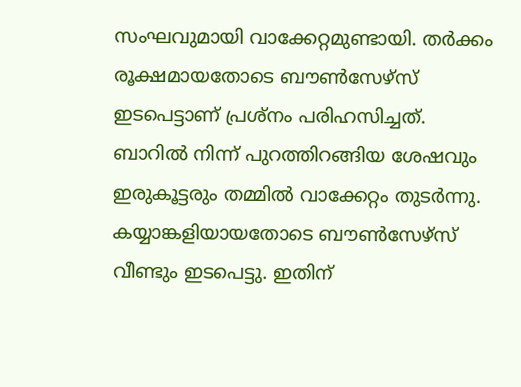സംഘവുമായി വാക്കേറ്റമുണ്ടായി. തര്‍ക്കം രൂക്ഷമായതോടെ ബൗണ്‍സേഴ്‌സ് ഇടപെട്ടാണ് പ്രശ്‌നം പരിഹസിച്ചത്. ബാറില്‍ നിന്ന് പുറത്തിറങ്ങിയ ശേഷവും ഇരുകൂട്ടരും തമ്മില്‍ വാക്കേറ്റം തുടര്‍ന്നു. കയ്യാങ്കളിയായതോടെ ബൗണ്‍സേഴ്‌സ് വീണ്ടും ഇടപെട്ടു. ഇതിന്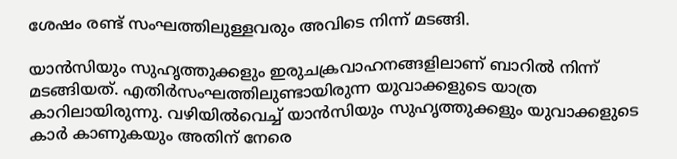ശേഷം രണ്ട് സംഘത്തിലുള്ളവരും അവിടെ നിന്ന് മടങ്ങി.

യാന്‍സിയും സുഹൃത്തുക്കളും ഇരുചക്രവാഹനങ്ങളിലാണ് ബാറില്‍ നിന്ന് മടങ്ങിയത്. എതിര്‍സംഘത്തിലുണ്ടായിരുന്ന യുവാക്കളുടെ യാത്ര കാറിലായിരുന്നു. വഴിയില്‍വെച്ച് യാന്‍സിയും സുഹൃത്തുക്കളും യുവാക്കളുടെ കാര്‍ കാണുകയും അതിന് നേരെ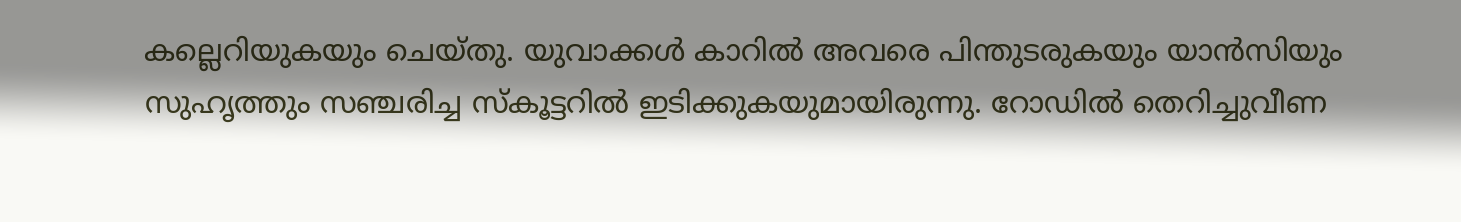കല്ലെറിയുകയും ചെയ്തു. യുവാക്കള്‍ കാറില്‍ അവരെ പിന്തുടരുകയും യാന്‍സിയും സുഹൃത്തും സഞ്ചരിച്ച സ്‌കൂട്ടറില്‍ ഇടിക്കുകയുമായിരുന്നു. റോഡില്‍ തെറിച്ചുവീണ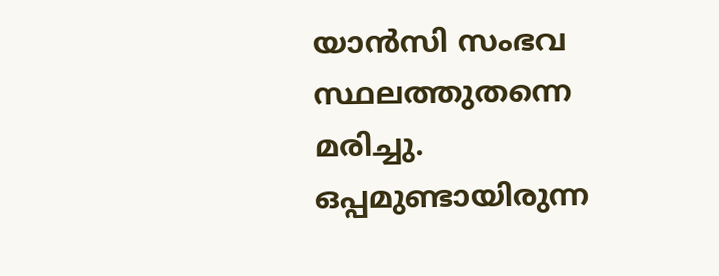യാന്‍സി സംഭവ സ്ഥലത്തുതന്നെ മരിച്ചു. ഒപ്പമുണ്ടായിരുന്ന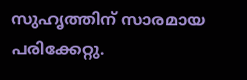സുഹൃത്തിന് സാരമായ പരിക്കേറ്റു.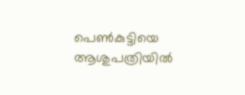പെണ്‍കുട്ടിയെ ആശുപത്രിയില്‍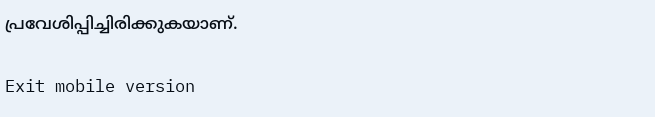പ്രവേശിപ്പിച്ചിരിക്കുകയാണ്.

Exit mobile version